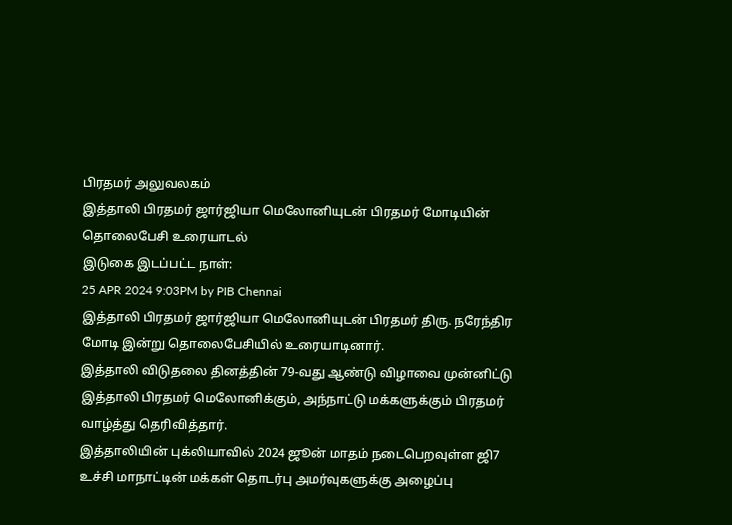பிரதமர் அலுவலகம்
இத்தாலி பிரதமர் ஜார்ஜியா மெலோனியுடன் பிரதமர் மோடியின் தொலைபேசி உரையாடல்
இடுகை இடப்பட்ட நாள்:
25 APR 2024 9:03PM by PIB Chennai
இத்தாலி பிரதமர் ஜார்ஜியா மெலோனியுடன் பிரதமர் திரு. நரேந்திர மோடி இன்று தொலைபேசியில் உரையாடினார்.
இத்தாலி விடுதலை தினத்தின் 79-வது ஆண்டு விழாவை முன்னிட்டு இத்தாலி பிரதமர் மெலோனிக்கும், அந்நாட்டு மக்களுக்கும் பிரதமர் வாழ்த்து தெரிவித்தார்.
இத்தாலியின் புக்லியாவில் 2024 ஜூன் மாதம் நடைபெறவுள்ள ஜி7 உச்சி மாநாட்டின் மக்கள் தொடர்பு அமர்வுகளுக்கு அழைப்பு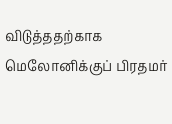விடுத்ததற்காக மெலோனிக்குப் பிரதமர்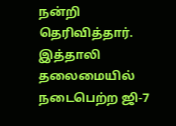நன்றி தெரிவித்தார். இத்தாலி தலைமையில் நடைபெற்ற ஜி-7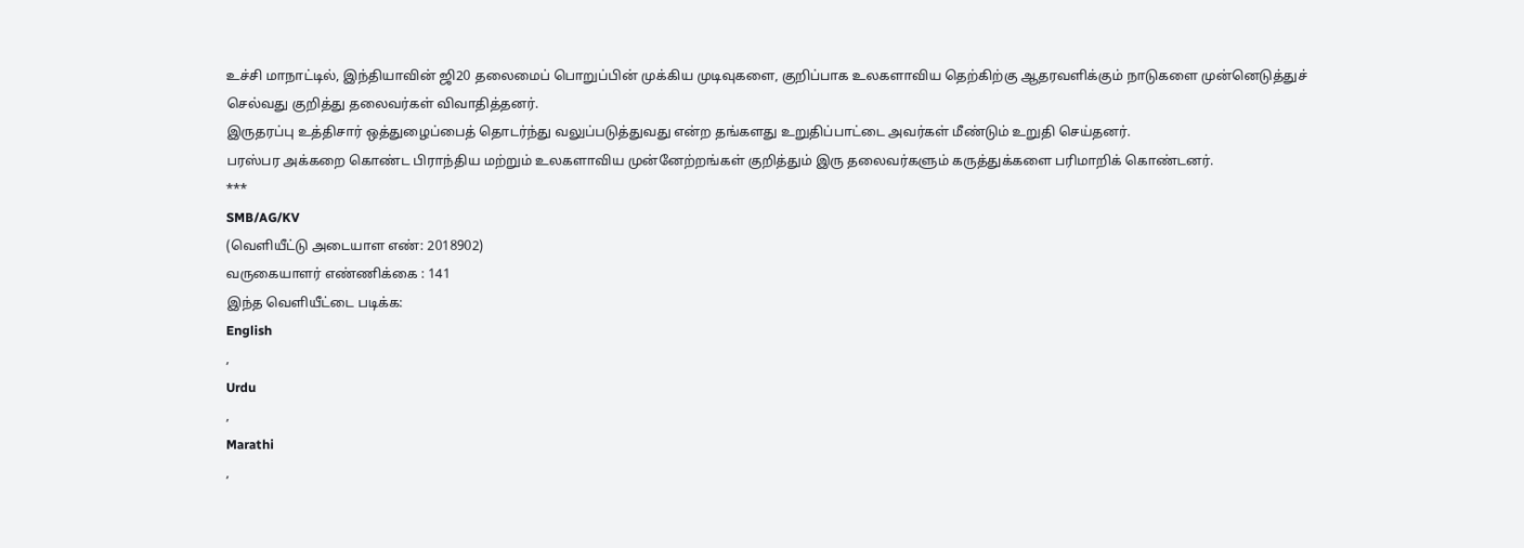உச்சி மாநாட்டில், இந்தியாவின் ஜி20 தலைமைப் பொறுப்பின் முக்கிய முடிவுகளை, குறிப்பாக உலகளாவிய தெற்கிற்கு ஆதரவளிக்கும் நாடுகளை முன்னெடுத்துச் செல்வது குறித்து தலைவர்கள் விவாதித்தனர்.
இருதரப்பு உத்திசார் ஒத்துழைப்பைத் தொடர்ந்து வலுப்படுத்துவது என்ற தங்களது உறுதிப்பாட்டை அவர்கள் மீண்டும் உறுதி செய்தனர்.
பரஸ்பர அக்கறை கொண்ட பிராந்திய மற்றும் உலகளாவிய முன்னேற்றங்கள் குறித்தும் இரு தலைவர்களும் கருத்துக்களை பரிமாறிக் கொண்டனர்.
***
SMB/AG/KV
(வெளியீட்டு அடையாள எண்: 2018902)
வருகையாளர் எண்ணிக்கை : 141
இந்த வெளியீட்டை படிக்க:
English
,
Urdu
,
Marathi
,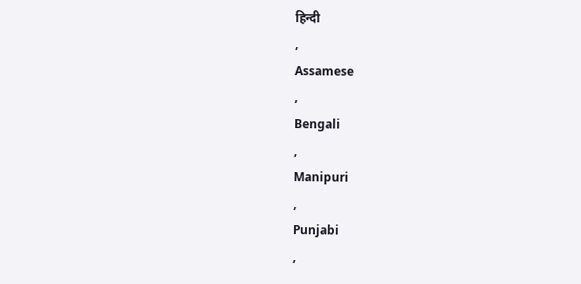हिन्दी
,
Assamese
,
Bengali
,
Manipuri
,
Punjabi
,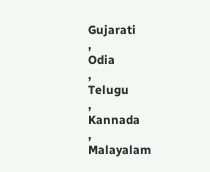Gujarati
,
Odia
,
Telugu
,
Kannada
,
Malayalam